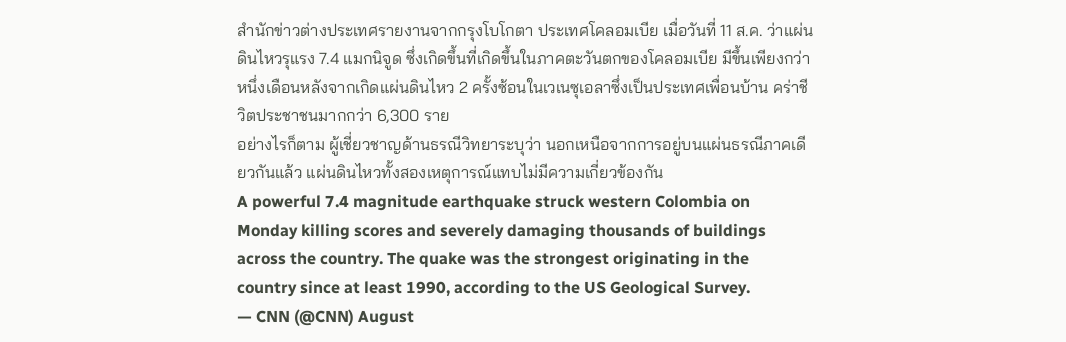สำนักข่าวต่างประเทศรายงานจากกรุงโบโกตา ประเทศโคลอมเบีย เมื่อวันที่ 11 ส.ค. ว่าแผ่นดินไหวรุแรง 7.4 แมกนิจูด ซึ่งเกิดขึ้นที่เกิดขึ้นในภาคตะวันตกของโคลอมเบีย มีขึ้นเพียงกว่าหนึ่งเดือนหลังจากเกิดแผ่นดินไหว 2 ครั้งซ้อนในเวเนซุเอลาซึ่งเป็นประเทศเพื่อนบ้าน คร่าชีวิตประชาชนมากกว่า 6,300 ราย
อย่างไรก็ตาม ผู้เชี่ยวชาญด้านธรณีวิทยาระบุว่า นอกเหนือจากการอยู่บนแผ่นธรณีภาคเดียวกันแล้ว แผ่นดินไหวทั้งสองเหตุการณ์แทบไม่มีความเกี่ยวข้องกัน
A powerful 7.4 magnitude earthquake struck western Colombia on Monday killing scores and severely damaging thousands of buildings across the country. The quake was the strongest originating in the country since at least 1990, according to the US Geological Survey.
— CNN (@CNN) August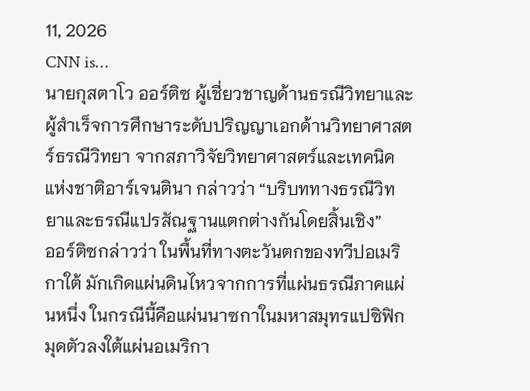11, 2026
CNN is…
นายกุสตาโว ออร์ติซ ผู้เชี่ยวชาญด้านธรณีวิทยาและผู้สำเร็จการศึกษาระดับปริญญาเอกด้านวิทยาศาสตร์ธรณีวิทยา จากสภาวิจัยวิทยาศาสตร์และเทคนิคแห่งชาติอาร์เจนตินา กล่าวว่า “บริบททางธรณีวิทยาและธรณีแปรสัณฐานแตกต่างกันโดยสิ้นเชิง”
ออร์ติซกล่าวว่า ในพื้นที่ทางตะวันตกของทวีปอเมริกาใต้ มักเกิดแผ่นดินไหวจากการที่แผ่นธรณีภาคแผ่นหนึ่ง ในกรณีนี้คือแผ่นนาซกาในมหาสมุทรแปซิฟิก มุดตัวลงใต้แผ่นอเมริกา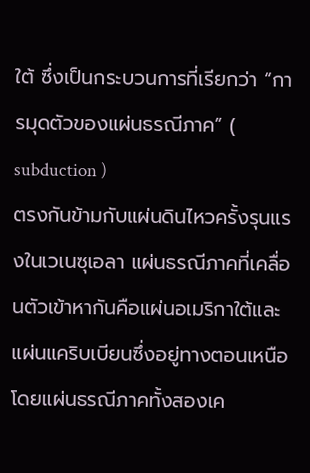ใต้ ซึ่งเป็นกระบวนการที่เรียกว่า “การมุดตัวของแผ่นธรณีภาค” ( subduction )
ตรงกันข้ามกับแผ่นดินไหวครั้งรุนแรงในเวเนซุเอลา แผ่นธรณีภาคที่เคลื่อนตัวเข้าหากันคือแผ่นอเมริกาใต้และแผ่นแคริบเบียนซึ่งอยู่ทางตอนเหนือ โดยแผ่นธรณีภาคทั้งสองเค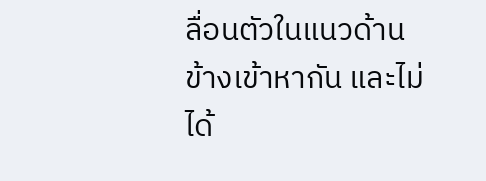ลื่อนตัวในแนวด้านข้างเข้าหากัน และไม่ได้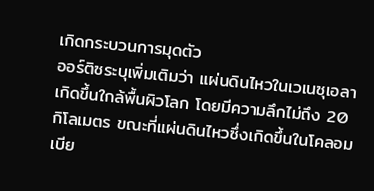เกิดกระบวนการมุดตัว
ออร์ติซระบุเพิ่มเติมว่า แผ่นดินไหวในเวเนซุเอลาเกิดขึ้นใกล้พื้นผิวโลก โดยมีความลึกไม่ถึง 20 กิโลเมตร ขณะที่แผ่นดินไหวซึ่งเกิดขึ้นในโคลอมเบีย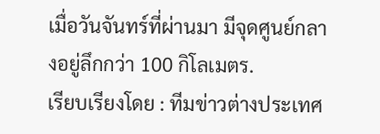เมื่อวันจันทร์ที่ผ่านมา มีจุดศูนย์กลางอยู่ลึกกว่า 100 กิโลเมตร.
เรียบเรียงโดย : ทีมข่าวต่างประเทศ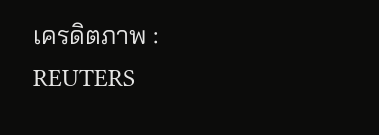เครดิตภาพ : REUTERS